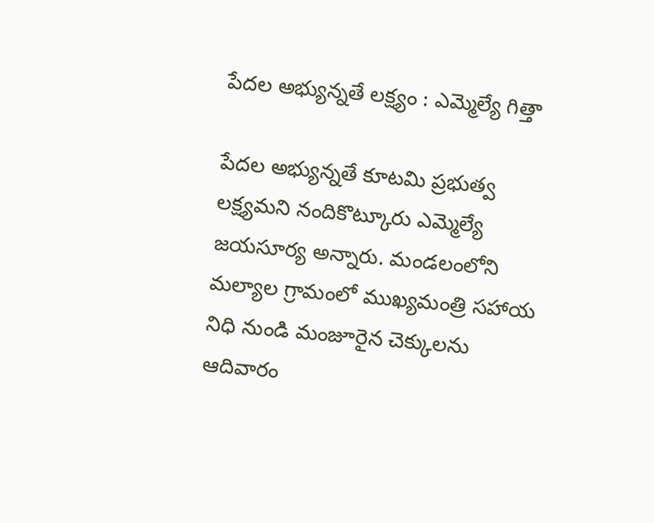పేదల అభ్యున్నతే లక్ష్యం : ఎమ్మెల్యే గిత్తా

పేదల అభ్యున్నతే కూటమి ప్రభుత్వ లక్ష్యమని నందికొట్కూరు ఎమ్మెల్యే జయసూర్య అన్నారు. మండలంలోని మల్యాల గ్రామంలో ముఖ్యమంత్రి సహాయ నిధి నుండి మంజూరైన చెక్కులను ఆదివారం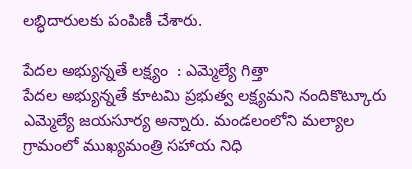లబ్ధిదారులకు పంపిణీ చేశారు.

పేదల అభ్యున్నతే లక్ష్యం  : ఎమ్మెల్యే గిత్తా
పేదల అభ్యున్నతే కూటమి ప్రభుత్వ లక్ష్యమని నందికొట్కూరు ఎమ్మెల్యే జయసూర్య అన్నారు. మండలంలోని మల్యాల గ్రామంలో ముఖ్యమంత్రి సహాయ నిధి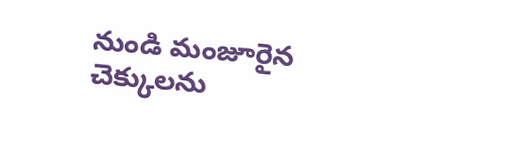నుండి మంజూరైన చెక్కులను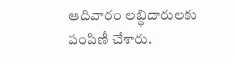ఆదివారం లబ్ధిదారులకు పంపిణీ చేశారు.